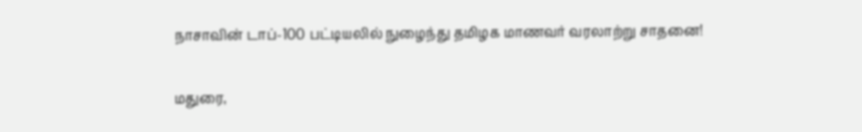நாசாவின் டாப்-100 பட்டியலில் நுழைந்து தமிழக மாணவர் வரலாற்று சாதனை!

மதுரை,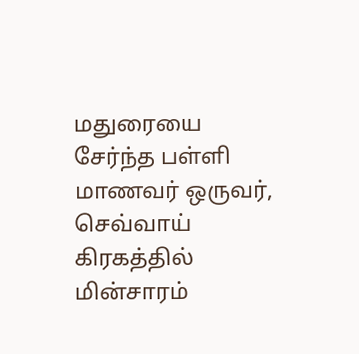மதுரையை சேர்ந்த பள்ளி மாணவர் ஒருவர், செவ்வாய் கிரகத்தில் மின்சாரம்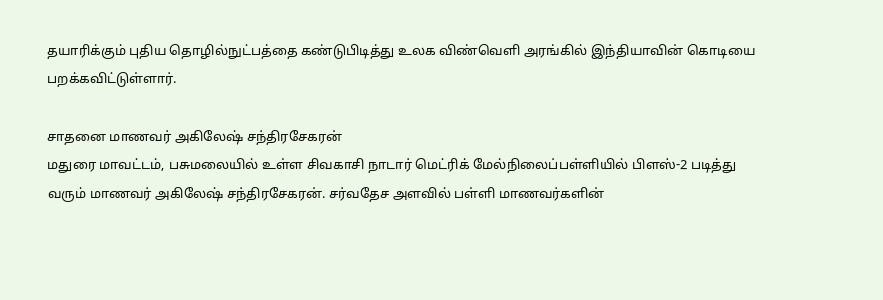தயாரிக்கும் புதிய தொழில்நுட்பத்தை கண்டுபிடித்து உலக விண்வெளி அரங்கில் இந்தியாவின் கொடியை பறக்கவிட்டுள்ளார்.

சாதனை மாணவர் அகிலேஷ் சந்திரசேகரன்
மதுரை மாவட்டம், பசுமலையில் உள்ள சிவகாசி நாடார் மெட்ரிக் மேல்நிலைப்பள்ளியில் பிளஸ்-2 படித்து வரும் மாணவர் அகிலேஷ் சந்திரசேகரன். சர்வதேச அளவில் பள்ளி மாணவர்களின்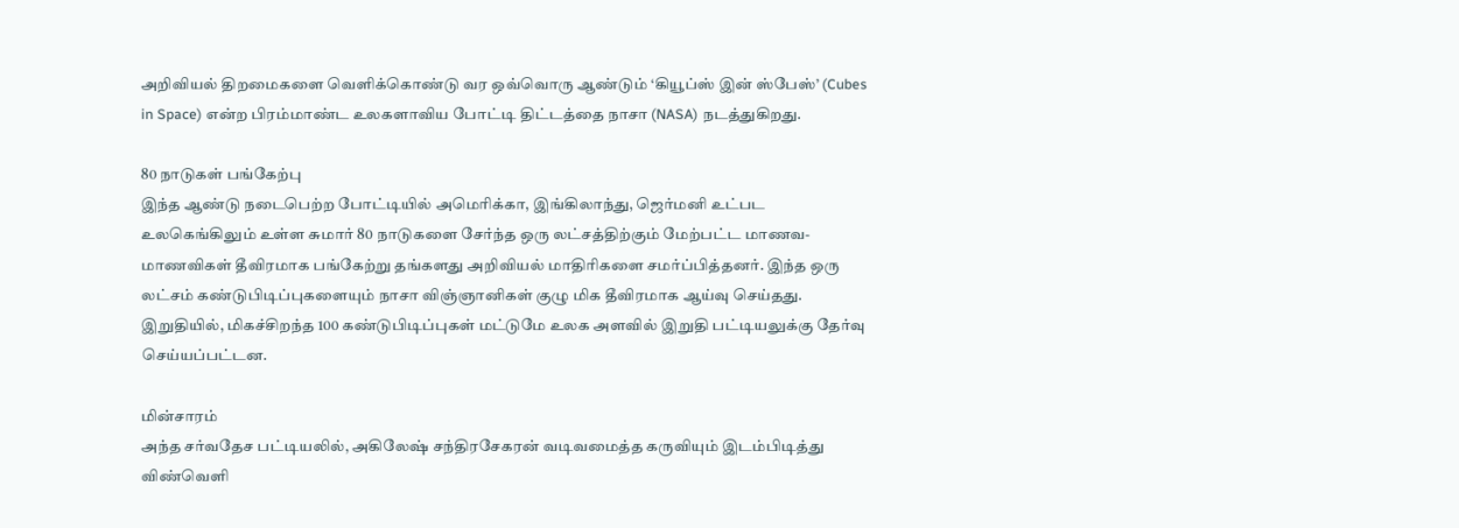அறிவியல் திறமைகளை வெளிக்கொண்டு வர ஒவ்வொரு ஆண்டும் ‘கியூப்ஸ் இன் ஸ்பேஸ்’ (Cubes in Space) என்ற பிரம்மாண்ட உலகளாவிய போட்டி திட்டத்தை நாசா (NASA) நடத்துகிறது.

80 நாடுகள் பங்கேற்பு
இந்த ஆண்டு நடைபெற்ற போட்டியில் அமெரிக்கா, இங்கிலாந்து, ஜெர்மனி உட்பட உலகெங்கிலும் உள்ள சுமார் 80 நாடுகளை சேர்ந்த ஒரு லட்சத்திற்கும் மேற்பட்ட மாணவ-மாணவிகள் தீவிரமாக பங்கேற்று தங்களது அறிவியல் மாதிரிகளை சமர்ப்பித்தனர். இந்த ஒரு லட்சம் கண்டுபிடிப்புகளையும் நாசா விஞ்ஞானிகள் குழு மிக தீவிரமாக ஆய்வு செய்தது. இறுதியில், மிகச்சிறந்த 100 கண்டுபிடிப்புகள் மட்டுமே உலக அளவில் இறுதி பட்டியலுக்கு தேர்வு செய்யப்பட்டன.

மின்சாரம்
அந்த சர்வதேச பட்டியலில், அகிலேஷ் சந்திரசேகரன் வடிவமைத்த கருவியும் இடம்பிடித்து விண்வெளி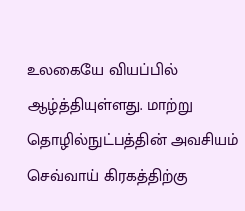உலகையே வியப்பில் ஆழ்த்தியுள்ளது. மாற்று தொழில்நுட்பத்தின் அவசியம் செவ்வாய் கிரகத்திற்கு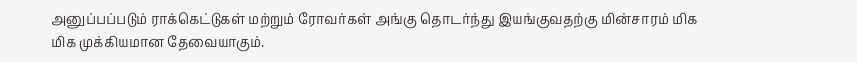அனுப்பப்படும் ராக்கெட்டுகள் மற்றும் ரோவர்கள் அங்கு தொடர்ந்து இயங்குவதற்கு மின்சாரம் மிக மிக முக்கியமான தேவையாகும்.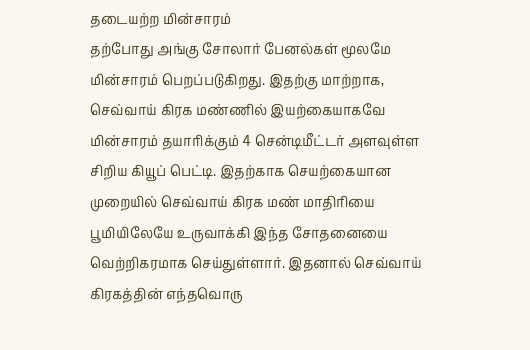தடையற்ற மின்சாரம்
தற்போது அங்கு சோலார் பேனல்கள் மூலமே மின்சாரம் பெறப்படுகிறது. இதற்கு மாற்றாக, செவ்வாய் கிரக மண்ணில் இயற்கையாகவே மின்சாரம் தயாரிக்கும் 4 சென்டிமீட்டர் அளவுள்ள சிறிய கியூப் பெட்டி. இதற்காக செயற்கையான முறையில் செவ்வாய் கிரக மண் மாதிரியை பூமியிலேயே உருவாக்கி இந்த சோதனையை வெற்றிகரமாக செய்துள்ளார். இதனால் செவ்வாய் கிரகத்தின் எந்தவொரு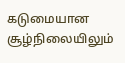கடுமையான சூழ்நிலையிலும்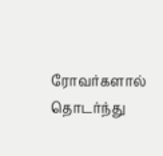ரோவர்களால் தொடர்ந்து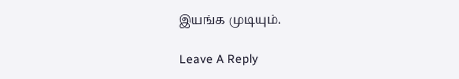இயங்க முடியும்.

Leave A Reply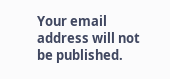Your email address will not be published.